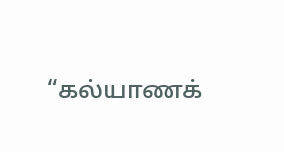“கல்யாணக்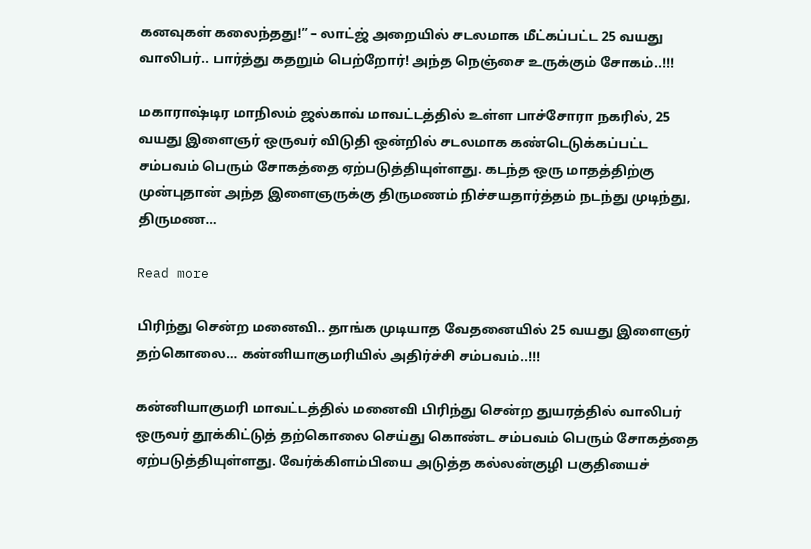கனவுகள் கலைந்தது!” – லாட்ஜ் அறையில் சடலமாக மீட்கப்பட்ட 25 வயது வாலிபர்.. பார்த்து கதறும் பெற்றோர்! அந்த நெஞ்சை உருக்கும் சோகம்..!!!

மகாராஷ்டிர மாநிலம் ஜல்காவ் மாவட்டத்தில் உள்ள பாச்சோரா நகரில், 25 வயது இளைஞர் ஒருவர் விடுதி ஒன்றில் சடலமாக கண்டெடுக்கப்பட்ட சம்பவம் பெரும் சோகத்தை ஏற்படுத்தியுள்ளது. கடந்த ஒரு மாதத்திற்கு முன்புதான் அந்த இளைஞருக்கு திருமணம் நிச்சயதார்த்தம் நடந்து முடிந்து, திருமண…

Read more

பிரிந்து சென்ற மனைவி.. தாங்க முடியாத வேதனையில் 25 வயது இளைஞர் தற்கொலை… கன்னியாகுமரியில் அதிர்ச்சி சம்பவம்..!!!

கன்னியாகுமரி மாவட்டத்தில் மனைவி பிரிந்து சென்ற துயரத்தில் வாலிபர் ஒருவர் தூக்கிட்டுத் தற்கொலை செய்து கொண்ட சம்பவம் பெரும் சோகத்தை ஏற்படுத்தியுள்ளது. வேர்க்கிளம்பியை அடுத்த கல்லன்குழி பகுதியைச்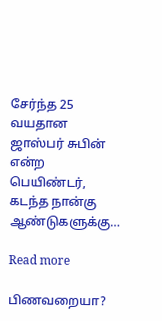சேர்ந்த 25 வயதான ஜாஸ்பர் சுபின் என்ற பெயிண்டர், கடந்த நான்கு ஆண்டுகளுக்கு…

Read more

பிணவறையா?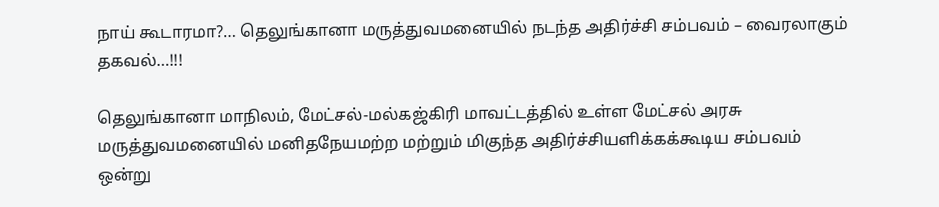நாய் கூடாரமா?… தெலுங்கானா மருத்துவமனையில் நடந்த அதிர்ச்சி சம்பவம் – வைரலாகும் தகவல்…!!!

தெலுங்கானா மாநிலம், மேட்சல்-மல்கஜ்கிரி மாவட்டத்தில் உள்ள மேட்சல் அரசு மருத்துவமனையில் மனிதநேயமற்ற மற்றும் மிகுந்த அதிர்ச்சியளிக்கக்கூடிய சம்பவம் ஒன்று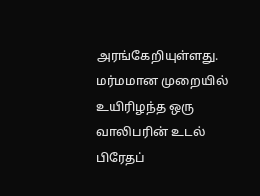அரங்கேறியுள்ளது. மர்மமான முறையில் உயிரிழந்த ஒரு வாலிபரின் உடல் பிரேதப்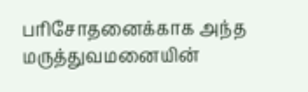பரிசோதனைக்காக அந்த மருத்துவமனையின்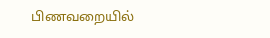பிணவறையில்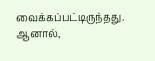வைக்கப்பட்டிருந்தது. ஆனால்,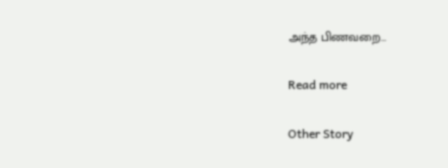அந்த பிணவறை…

Read more

Other Story